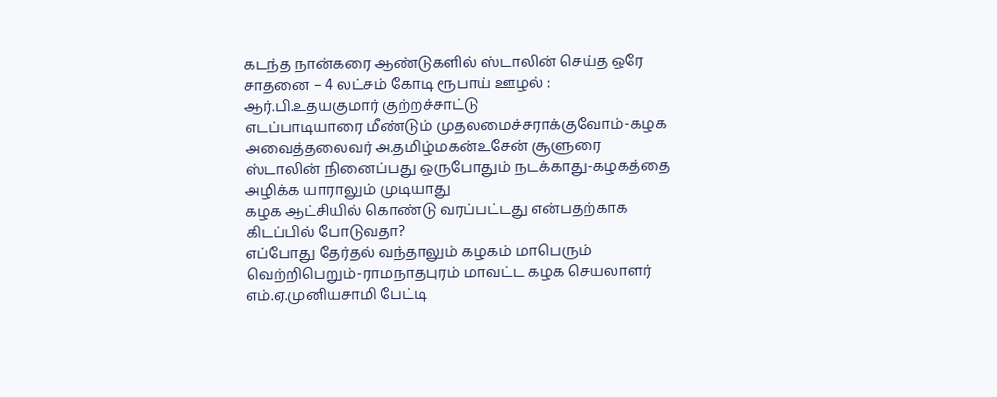கடந்த நான்கரை ஆண்டுகளில் ஸ்டாலின் செய்த ஒரே சாதனை – 4 லட்சம் கோடி ரூபாய் ஊழல் : ஆர்.பி.உதயகுமார் குற்றச்சாட்டு
எடப்பாடியாரை மீண்டும் முதலமைச்சராக்குவோம்-கழக அவைத்தலைவர் அ.தமிழ்மகன்உசேன் சூளுரை
ஸ்டாலின் நினைப்பது ஒருபோதும் நடக்காது-கழகத்தை அழிக்க யாராலும் முடியாது
கழக ஆட்சியில் கொண்டு வரப்பட்டது என்பதற்காக கிடப்பில் போடுவதா?
எப்போது தேர்தல் வந்தாலும் கழகம் மாபெரும் வெற்றிபெறும்-ராமநாதபுரம் மாவட்ட கழக செயலாளர் எம்.ஏ.முனியசாமி பேட்டி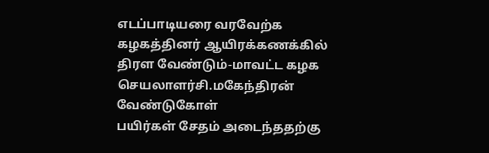எடப்பாடியரை வரவேற்க கழகத்தினர் ஆயிரக்கணக்கில் திரள வேண்டும்-மாவட்ட கழக செயலாளர்சி.மகேந்திரன் வேண்டுகோள்
பயிர்கள் சேதம் அடைந்ததற்கு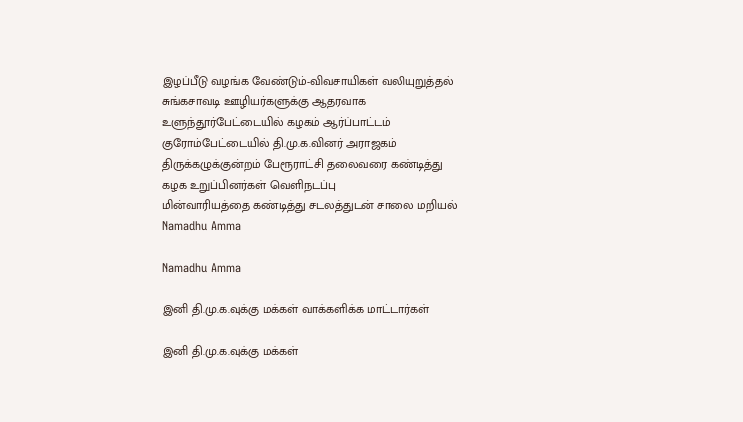இழப்பீடு வழங்க வேண்டும்-விவசாயிகள் வலியுறுத்தல்
சுங்கசாவடி ஊழியர்களுக்கு ஆதரவாக உளுந்தூர்பேட்டையில் கழகம் ஆர்ப்பாட்டம்
குரோம்பேட்டையில் தி.மு.க.வினர் அராஜகம்
திருக்கழுக்குன்றம் பேரூராட்சி தலைவரை கண்டித்து கழக உறுப்பினர்கள் வெளிநடப்பு
மின்வாரியத்தை கண்டித்து சடலத்துடன் சாலை மறியல்
Namadhu Amma

Namadhu Amma

இனி தி.மு.க.வுக்கு மக்கள் வாக்களிக்க மாட்டார்கள்

இனி தி.மு.க.வுக்கு மக்கள்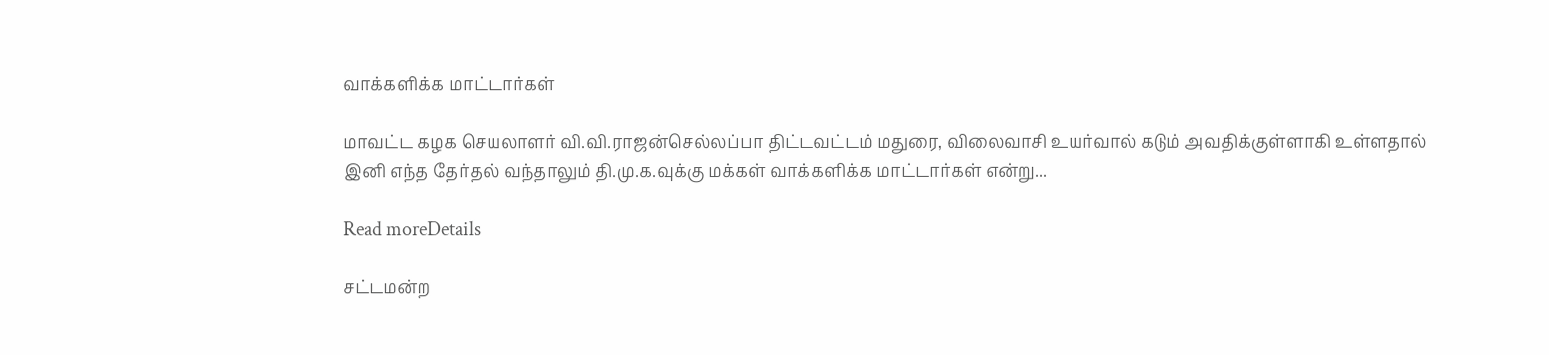வாக்களிக்க மாட்டார்கள்

மாவட்ட கழக செயலாளர் வி.வி.ராஜன்செல்லப்பா திட்டவட்டம் மதுரை, விலைவாசி உயர்வால் கடும் அவதிக்குள்ளாகி உள்ளதால் இனி எந்த தேர்தல் வந்தாலும் தி.மு.க.வுக்கு மக்கள் வாக்களிக்க மாட்டார்கள் என்று...

Read moreDetails

சட்டமன்ற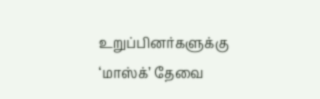உறுப்பினர்களுக்கு ‘மாஸ்க்’ தேவை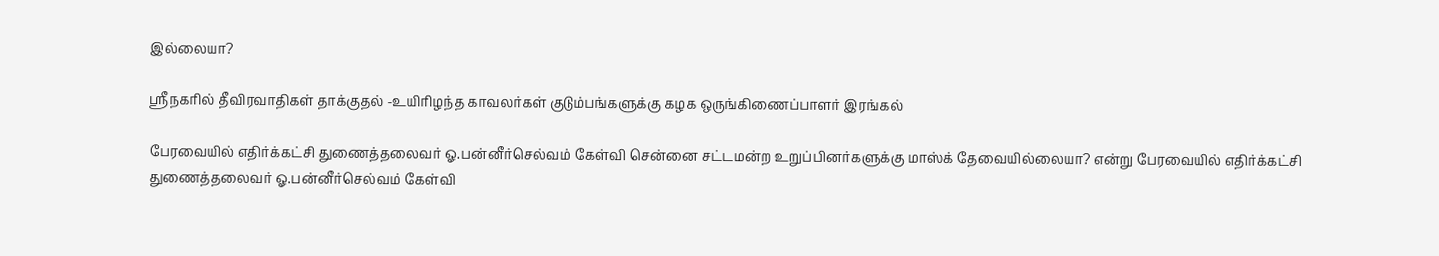இல்லையா?

ஸ்ரீநகரில் தீவிரவாதிகள் தாக்குதல் -உயிரிழந்த காவலர்கள் குடும்பங்களுக்கு கழக ஒருங்கிணைப்பாளர் இரங்கல்

பேரவையில் எதிர்க்கட்சி துணைத்தலைவர் ஓ.பன்னீர்செல்வம் கேள்வி சென்னை சட்டமன்ற உறுப்பினர்களுக்கு மாஸ்க் தேவையில்லையா? என்று பேரவையில் எதிர்க்கட்சி துணைத்தலைவர் ஓ.பன்னீர்செல்வம் கேள்வி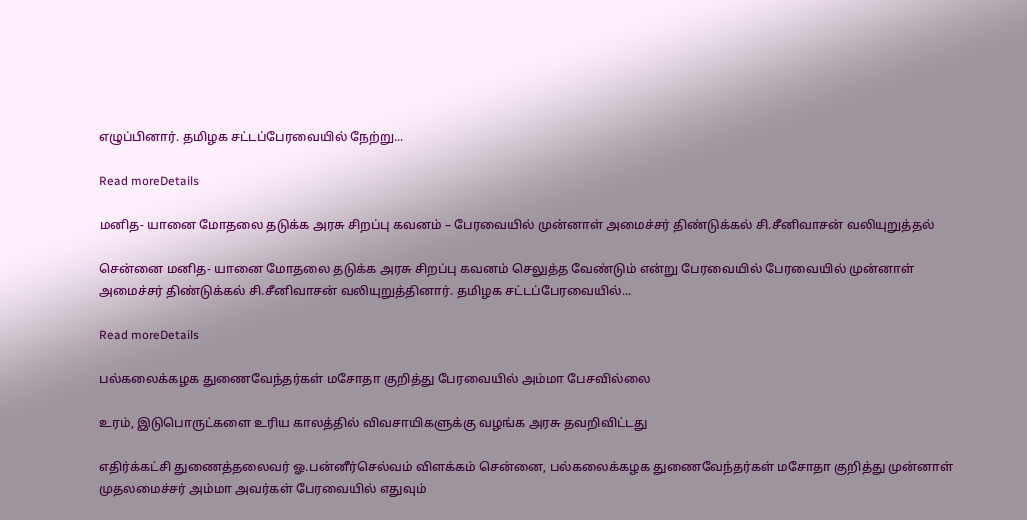எழுப்பினார். தமிழக சட்டப்பேரவையில் நேற்று...

Read moreDetails

மனித- யானை மோதலை தடுக்க அரசு சிறப்பு கவனம் – பேரவையில் முன்னாள் அமைச்சர் திண்டுக்கல் சி.சீனிவாசன் வலியுறுத்தல்

சென்னை மனித- யானை மோதலை தடுக்க அரசு சிறப்பு கவனம் செலுத்த வேண்டும் என்று பேரவையில் பேரவையில் முன்னாள் அமைச்சர் திண்டுக்கல் சி.சீனிவாசன் வலியுறுத்தினார். தமிழக சட்டப்பேரவையில்...

Read moreDetails

பல்கலைக்கழக துணைவேந்தர்கள் மசோதா குறித்து பேரவையில் அம்மா பேசவில்லை

உரம், இடுபொருட்களை உரிய காலத்தில் விவசாயிகளுக்கு வழங்க அரசு தவறிவிட்டது

எதிர்க்கட்சி துணைத்தலைவர் ஓ.பன்னீர்செல்வம் விளக்கம் சென்னை, பல்கலைக்கழக துணைவேந்தர்கள் மசோதா குறித்து முன்னாள் முதலமைச்சர் அம்மா அவர்கள் பேரவையில் எதுவும்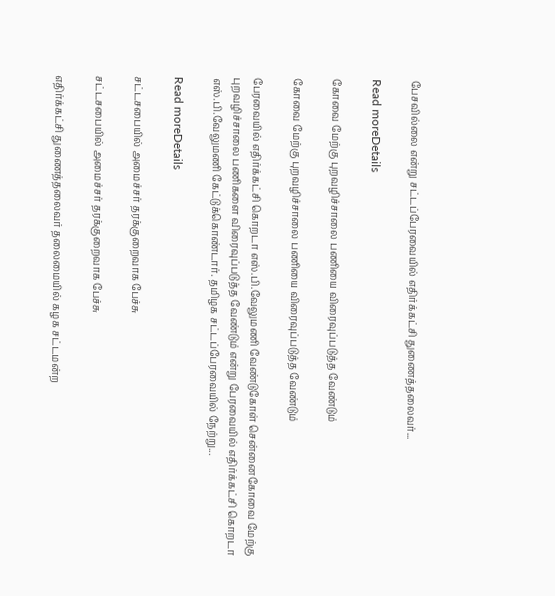பேசவில்லை என்று சட்டப்பேரவையில் எதிர்க்கட்சி துணைத்தலைவர்...

Read moreDetails

கோவை மேற்கு புறவழிச்சாலை பணியை விரைவுப்படுத்த வேண்டும்

கோவை மேற்கு புறவழிச்சாலை பணியை விரைவுப்படுத்த வேண்டும்

பேரவையில் எதிர்க்கட்சி கொறடா எஸ்.பி.வேலுமணி வேண்டுகோள் சென்னைகோவை மேற்கு புறவழிச்சாலை பணிகளை விரைவுப்படுத்த வேண்டும் என்று பேரவையில் எதிர்க்கட்சி கொறடா எஸ்.பி.வேலுமணி கேட்டுக்கொண்டார். தமிழக சட்டப்பேரவையில் நேற்று...

Read moreDetails

சட்டசபையில் அமைச்சர் தரக்குறைவாக பேச்சு

சட்டசபையில் அமைச்சர் தரக்குறைவாக பேச்சு

எதிர்க்கட்சி துணைத்தலைவர் தலைமையில் கழக சட்டமன்ற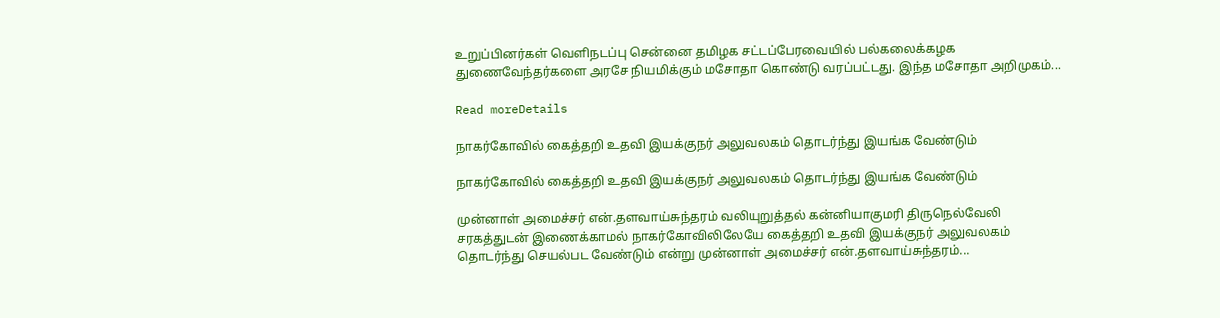உறுப்பினர்கள் வெளிநடப்பு சென்னை தமிழக சட்டப்பேரவையில் பல்கலைக்கழக துணைவேந்தர்களை அரசே நியமிக்கும் மசோதா கொண்டு வரப்பட்டது. இந்த மசோதா அறிமுகம்...

Read moreDetails

நாகர்கோவில் கைத்தறி உதவி இயக்குநர் அலுவலகம் தொடர்ந்து இயங்க வேண்டும்

நாகர்கோவில் கைத்தறி உதவி இயக்குநர் அலுவலகம் தொடர்ந்து இயங்க வேண்டும்

முன்னாள் அமைச்சர் என்.தளவாய்சுந்தரம் வலியுறுத்தல் கன்னியாகுமரி திருநெல்வேலி சரகத்துடன் இணைக்காமல் நாகர்கோவிலிலேயே கைத்தறி உதவி இயக்குநர் அலுவலகம் தொடர்ந்து செயல்பட வேண்டும் என்று முன்னாள் அமைச்சர் என்.தளவாய்சுந்தரம்...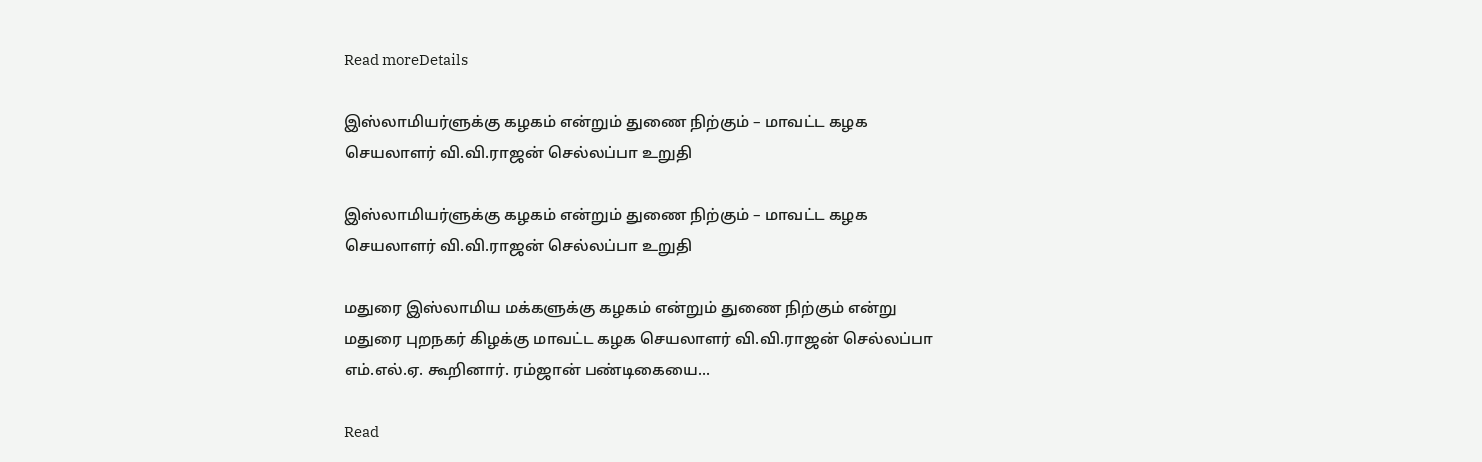Read moreDetails

இஸ்லாமியர்ளுக்கு கழகம் என்றும் துணை நிற்கும் – மாவட்ட கழக செயலாளர் வி.வி.ராஜன் செல்லப்பா உறுதி

இஸ்லாமியர்ளுக்கு கழகம் என்றும் துணை நிற்கும் – மாவட்ட கழக செயலாளர் வி.வி.ராஜன் செல்லப்பா உறுதி

மதுரை இஸ்லாமிய மக்களுக்கு கழகம் என்றும் துணை நிற்கும் என்று மதுரை புறநகர் கிழக்கு மாவட்ட கழக செயலாளர் வி.வி.ராஜன் செல்லப்பா எம்.எல்.ஏ. கூறினார். ரம்ஜான் பண்டிகையை...

Read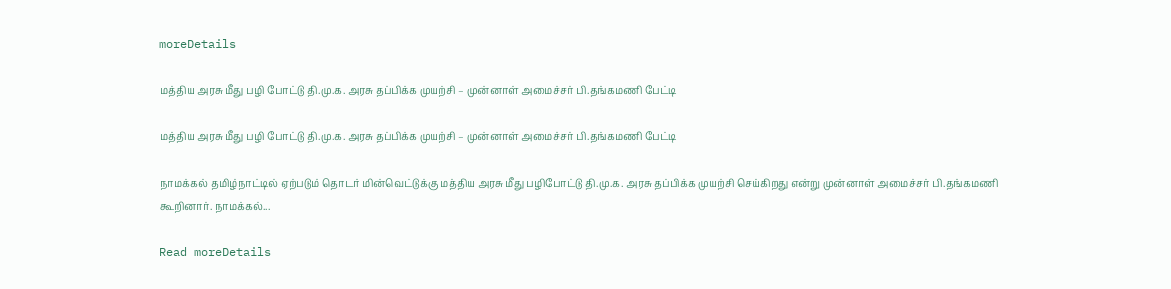moreDetails

மத்திய அரசு மீது பழி போட்டு தி.மு.க. அரசு தப்பிக்க முயற்சி – முன்னாள் அமைச்சர் பி.தங்கமணி பேட்டி

மத்திய அரசு மீது பழி போட்டு தி.மு.க. அரசு தப்பிக்க முயற்சி – முன்னாள் அமைச்சர் பி.தங்கமணி பேட்டி

நாமக்கல் தமிழ்நாட்டில் ஏற்படும் தொடர் மின்வெட்டுக்கு மத்திய அரசு மீது பழிபோட்டு தி.மு.க. அரசு தப்பிக்க முயற்சி செய்கிறது என்று முன்னாள் அமைச்சர் பி.தங்கமணி கூறினார். நாமக்கல்...

Read moreDetails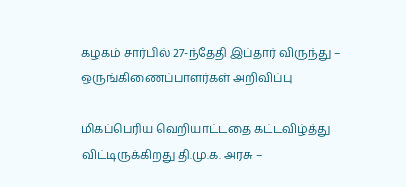கழகம் சார்பில் 27-ந்தேதி இப்தார் விருந்து – ஒருங்கிணைப்பாளர்கள் அறிவிப்பு

மிகப்பெரிய வெறியாட்டதை கட்டவிழ்த்து விட்டிருக்கிறது தி.மு.க. அரசு –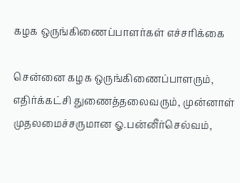கழக ஒருங்கிணைப்பாளர்கள் எச்சரிக்கை

சென்னை கழக ஒருங்கிணைப்பாளரும், எதிர்க்கட்சி துணைத்தலைவரும், முன்னாள் முதலமைச்சருமான ஓ.பன்னீர்செல்வம்,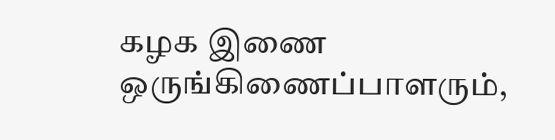கழக இணை ஒருங்கிணைப்பாளரும்,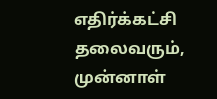எதிர்க்கட்சி தலைவரும், முன்னாள்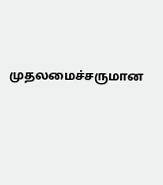முதலமைச்சருமான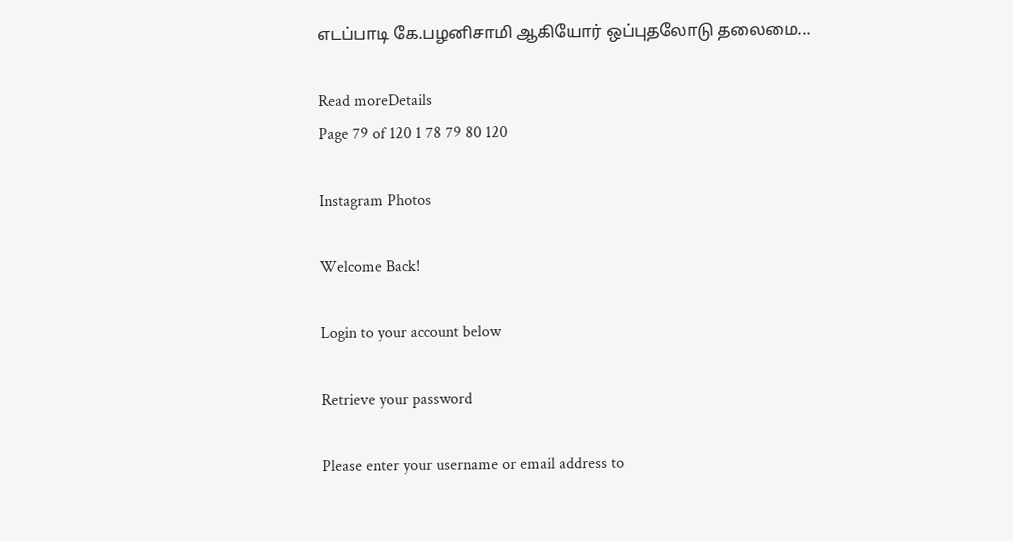எடப்பாடி கே.பழனிசாமி ஆகியோர் ஒப்புதலோடு தலைமை...

Read moreDetails
Page 79 of 120 1 78 79 80 120

Instagram Photos

Welcome Back!

Login to your account below

Retrieve your password

Please enter your username or email address to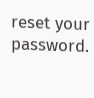reset your password.